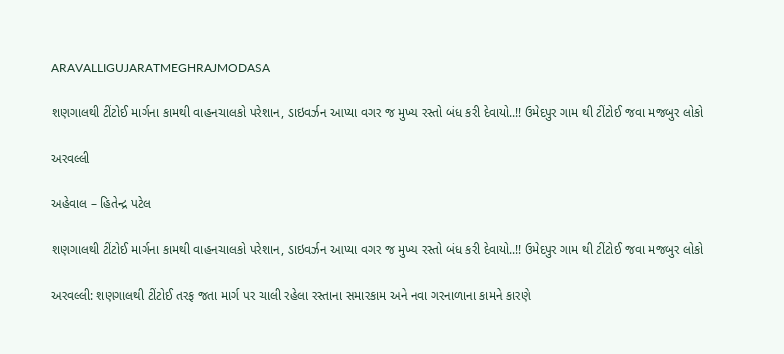ARAVALLIGUJARATMEGHRAJMODASA

શણગાલથી ટીંટોઈ માર્ગના કામથી વાહનચાલકો પરેશાન, ડાઇવર્ઝન આપ્યા વગર જ મુખ્ય રસ્તો બંધ કરી દેવાયો..!! ઉમેદપુર ગામ થી ટીંટોઈ જવા મજબુર લોકો

અરવલ્લી

અહેવાલ – હિતેન્દ્ર પટેલ

શણગાલથી ટીંટોઈ માર્ગના કામથી વાહનચાલકો પરેશાન, ડાઇવર્ઝન આપ્યા વગર જ મુખ્ય રસ્તો બંધ કરી દેવાયો..!! ઉમેદપુર ગામ થી ટીંટોઈ જવા મજબુર લોકો

અરવલ્લી: શણગાલથી ટીંટોઈ તરફ જતા માર્ગ પર ચાલી રહેલા રસ્તાના સમારકામ અને નવા ગરનાળાના કામને કારણે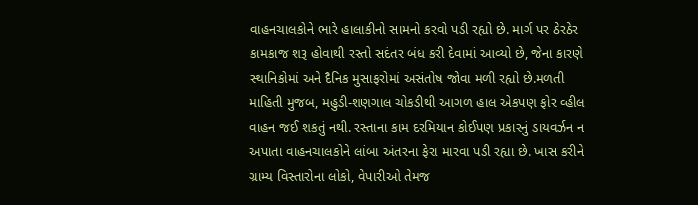વાહનચાલકોને ભારે હાલાકીનો સામનો કરવો પડી રહ્યો છે. માર્ગ પર ઠેરઠેર કામકાજ શરૂ હોવાથી રસ્તો સદંતર બંધ કરી દેવામાં આવ્યો છે, જેના કારણે સ્થાનિકોમાં અને દૈનિક મુસાફરોમાં અસંતોષ જોવા મળી રહ્યો છે.મળતી માહિતી મુજબ, મહુડી-શણગાલ ચોકડીથી આગળ હાલ એકપણ ફોર વ્હીલ વાહન જઈ શકતું નથી. રસ્તાના કામ દરમિયાન કોઈપણ પ્રકારનું ડાયવર્ઝન ન અપાતા વાહનચાલકોને લાંબા અંતરના ફેરા મારવા પડી રહ્યા છે. ખાસ કરીને ગ્રામ્ય વિસ્તારોના લોકો, વેપારીઓ તેમજ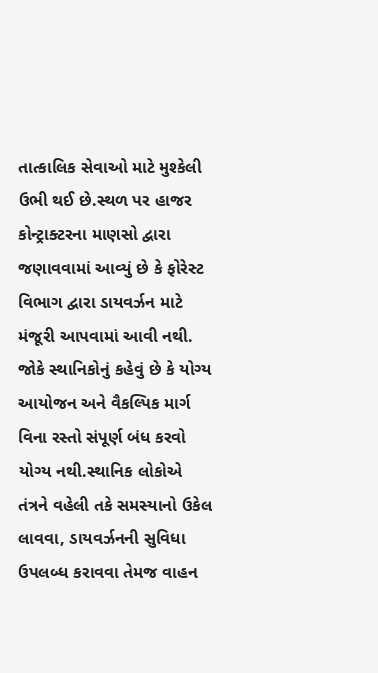તાત્કાલિક સેવાઓ માટે મુશ્કેલી ઉભી થઈ છે.સ્થળ પર હાજર કોન્ટ્રાક્ટરના માણસો દ્વારા જણાવવામાં આવ્યું છે કે ફોરેસ્ટ વિભાગ દ્વારા ડાયવર્ઝન માટે મંજૂરી આપવામાં આવી નથી. જોકે સ્થાનિકોનું કહેવું છે કે યોગ્ય આયોજન અને વૈકલ્પિક માર્ગ વિના રસ્તો સંપૂર્ણ બંધ કરવો યોગ્ય નથી.સ્થાનિક લોકોએ તંત્રને વહેલી તકે સમસ્યાનો ઉકેલ લાવવા, ડાયવર્ઝનની સુવિધા ઉપલબ્ધ કરાવવા તેમજ વાહન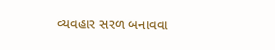વ્યવહાર સરળ બનાવવા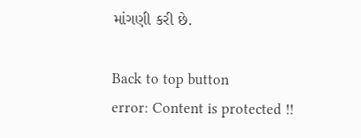માંગણી કરી છે.

Back to top button
error: Content is protected !!